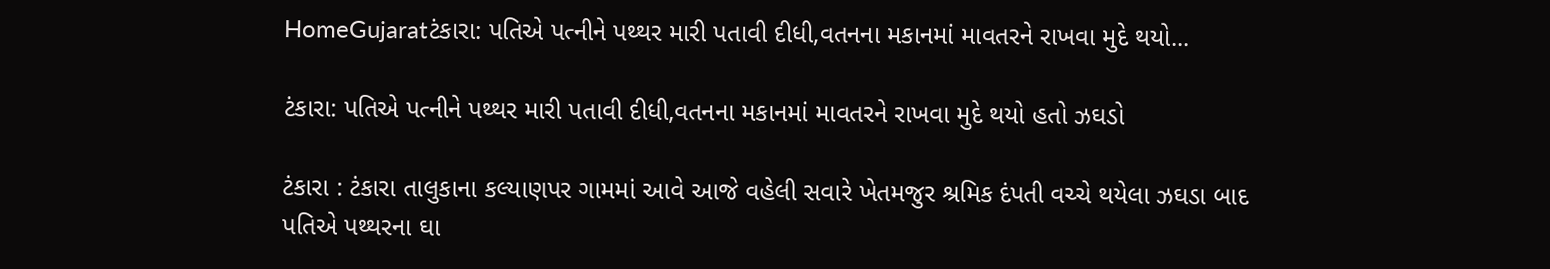HomeGujaratટંકારા: પતિએ પત્નીને પથ્થર મારી પતાવી દીધી,વતનના મકાનમાં માવતરને રાખવા મુદે થયો...

ટંકારા: પતિએ પત્નીને પથ્થર મારી પતાવી દીધી,વતનના મકાનમાં માવતરને રાખવા મુદે થયો હતો ઝઘડો

ટંકારા : ટંકારા તાલુકાના કલ્યાણપર ગામમાં આવે આજે વહેલી સવારે ખેતમજુર શ્રમિક દંપતી વચ્ચે થયેલા ઝઘડા બાદ પતિએ પથ્થરના ઘા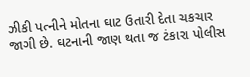ઝીકી પત્નીને મોતના ઘાટ ઉતારી દેતા ચકચાર જાગી છે. ઘટનાની જાણ થતા જ ટંકારા પોલીસ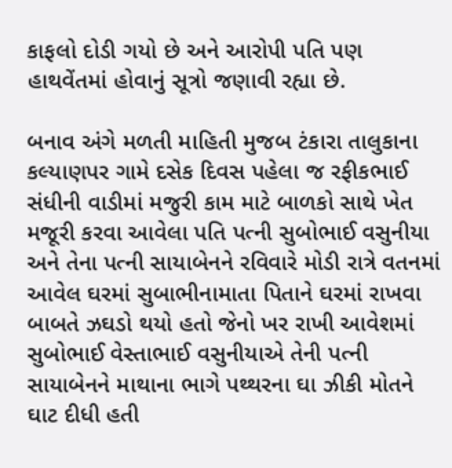કાફલો દોડી ગયો છે અને આરોપી પતિ પણ હાથવેંતમાં હોવાનું સૂત્રો જણાવી રહ્યા છે.

બનાવ અંગે મળતી માહિતી મુજબ ટંકારા તાલુકાના કલ્યાણપર ગામે દસેક દિવસ પહેલા જ રફીકભાઈ સંધીની વાડીમાં મજુરી કામ માટે બાળકો સાથે ખેત મજૂરી કરવા આવેલા પતિ પત્ની સુબોભાઈ વસુનીયા અને તેના પત્ની સાયાબેનને રવિવારે મોડી રાત્રે વતનમાં આવેલ ઘરમાં સુબાભીનામાતા પિતાને ઘરમાં રાખવા બાબતે ઝઘડો થયો હતો જેનો ખર રાખી આવેશમાં સુબોભાઈ વેસ્તાભાઈ વસુનીયાએ તેની પત્ની સાયાબેનને માથાના ભાગે પથ્થરના ઘા ઝીકી મોતને ઘાટ દીધી હતી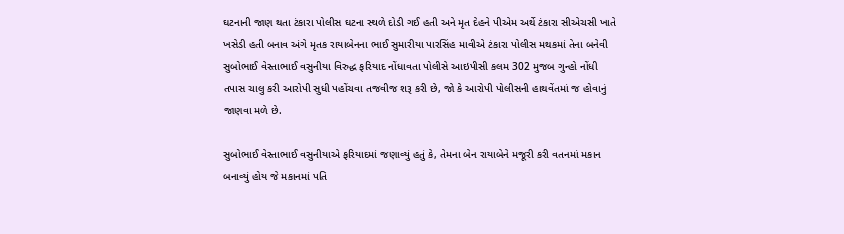ઘટનાની જાણ થતા ટંકારા પોલીસ ઘટના સ્થળે દોડી ગઈ હતી અને મૃત દેહને પીએમ અર્થે ટંકારા સીએચસી ખાતે ખસેડી હતી બનાવ અંગે મૃતક રાયાબેનના ભાઈ સુમારીયા પારસિંહ માવીએ ટંકારા પોલીસ મથકમાં તેના બનેવી સુબોભાઈ વેસ્તાભાઈ વસુનીયા વિરુદ્ધ ફરિયાદ નોંધાવતા પોલીસે આઇપીસી કલમ 302 મુજબ ગુન્હો નોંધી તપાસ ચાલુ કરી આરોપી સુધી પહોંચવા તજવીજ શરૂ કરી છે, જો કે આરોપી પોલીસની હાથવેંતમાં જ હોવાનું જાણવા મળે છે.

સુબોભાઈ વેસ્તાભાઈ વસુનીયાએ ફરિયાદમાં જણાવ્યું હતું કે, તેમના બેન રાયાબેને મજૂરી કરી વતનમાં મકાન બનાવ્યું હોય જે મકાનમાં પતિ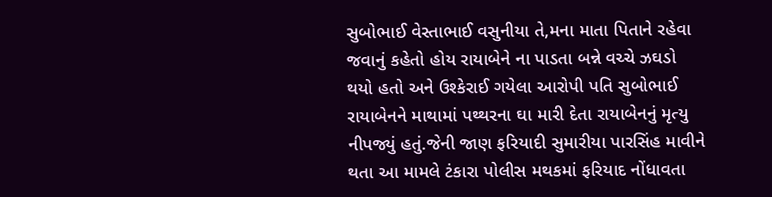સુબોભાઈ વેસ્તાભાઈ વસુનીયા તે,મના માતા પિતાને રહેવા જવાનું કહેતો હોય રાયાબેને ના પાડતા બન્ને વચ્ચે ઝઘડો થયો હતો અને ઉશ્કેરાઈ ગયેલા આરોપી પતિ સુબોભાઈ રાયાબેનને માથામાં પથ્થરના ઘા મારી દેતા રાયાબેનનું મૃત્યુ નીપજ્યું હતું.જેની જાણ ફરિયાદી સુમારીયા પારસિંહ માવીને થતા આ મામલે ટંકારા પોલીસ મથકમાં ફરિયાદ નોંધાવતા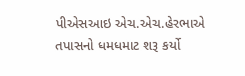પીએસઆઇ એચ.એચ.હેરભાએ તપાસનો ધમધમાટ શરૂ કર્યો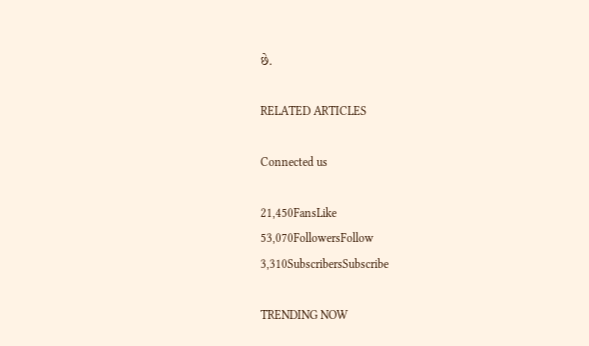છે.

RELATED ARTICLES

Connected us

21,450FansLike
53,070FollowersFollow
3,310SubscribersSubscribe

TRENDING NOW